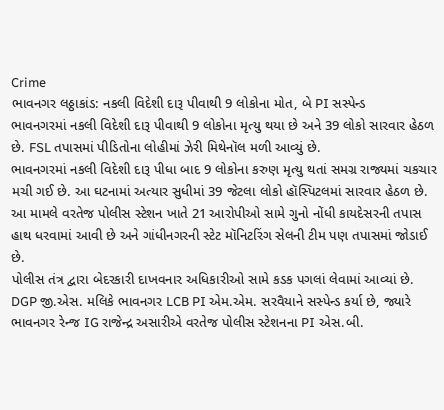Crime
ભાવનગર લઠ્ઠાકાંડ: નકલી વિદેશી દારૂ પીવાથી 9 લોકોના મોત, બે PI સસ્પેન્ડ
ભાવનગરમાં નકલી વિદેશી દારૂ પીવાથી 9 લોકોના મૃત્યુ થયા છે અને 39 લોકો સારવાર હેઠળ છે. FSL તપાસમાં પીડિતોના લોહીમાં ઝેરી મિથેનૉલ મળી આવ્યું છે.
ભાવનગરમાં નકલી વિદેશી દારૂ પીધા બાદ 9 લોકોના કરુણ મૃત્યુ થતાં સમગ્ર રાજ્યમાં ચકચાર મચી ગઈ છે. આ ઘટનામાં અત્યાર સુધીમાં 39 જેટલા લોકો હૉસ્પિટલમાં સારવાર હેઠળ છે. આ મામલે વરતેજ પોલીસ સ્ટેશન ખાતે 21 આરોપીઓ સામે ગુનો નોંધી કાયદેસરની તપાસ હાથ ધરવામાં આવી છે અને ગાંધીનગરની સ્ટેટ મૉનિટરિંગ સેલની ટીમ પણ તપાસમાં જોડાઈ છે.
પોલીસ તંત્ર દ્વારા બેદરકારી દાખવનાર અધિકારીઓ સામે કડક પગલાં લેવામાં આવ્યાં છે. DGP જી.એસ. મલિકે ભાવનગર LCB PI એમ.એમ. સરવૈયાને સસ્પેન્ડ કર્યા છે, જ્યારે ભાવનગર રેન્જ IG રાજેન્દ્ર અસારીએ વરતેજ પોલીસ સ્ટેશનના PI એસ.બી.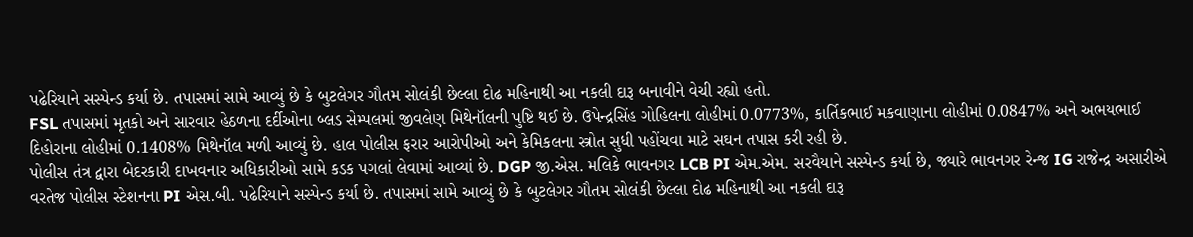પઢેરિયાને સસ્પેન્ડ કર્યા છે. તપાસમાં સામે આવ્યું છે કે બુટલેગર ગૌતમ સોલંકી છેલ્લા દોઢ મહિનાથી આ નકલી દારૂ બનાવીને વેચી રહ્યો હતો.
FSL તપાસમાં મૃતકો અને સારવાર હેઠળના દર્દીઓના બ્લડ સેમ્પલમાં જીવલેણ મિથેનૉલની પુષ્ટિ થઈ છે. ઉપેન્દ્રસિંહ ગોહિલના લોહીમાં 0.0773%, કાર્તિકભાઈ મકવાણાના લોહીમાં 0.0847% અને અભયભાઈ દિહોરાના લોહીમાં 0.1408% મિથેનૉલ મળી આવ્યું છે. હાલ પોલીસ ફરાર આરોપીઓ અને કેમિકલના સ્ત્રોત સુધી પહોંચવા માટે સઘન તપાસ કરી રહી છે.
પોલીસ તંત્ર દ્વારા બેદરકારી દાખવનાર અધિકારીઓ સામે કડક પગલાં લેવામાં આવ્યાં છે. DGP જી.એસ. મલિકે ભાવનગર LCB PI એમ.એમ. સરવૈયાને સસ્પેન્ડ કર્યા છે, જ્યારે ભાવનગર રેન્જ IG રાજેન્દ્ર અસારીએ વરતેજ પોલીસ સ્ટેશનના PI એસ.બી. પઢેરિયાને સસ્પેન્ડ કર્યા છે. તપાસમાં સામે આવ્યું છે કે બુટલેગર ગૌતમ સોલંકી છેલ્લા દોઢ મહિનાથી આ નકલી દારૂ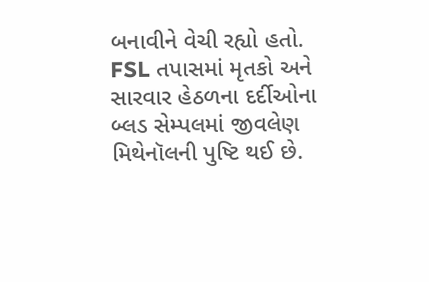બનાવીને વેચી રહ્યો હતો.
FSL તપાસમાં મૃતકો અને સારવાર હેઠળના દર્દીઓના બ્લડ સેમ્પલમાં જીવલેણ મિથેનૉલની પુષ્ટિ થઈ છે.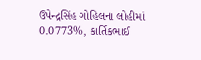ઉપેન્દ્રસિંહ ગોહિલના લોહીમાં 0.0773%, કાર્તિકભાઈ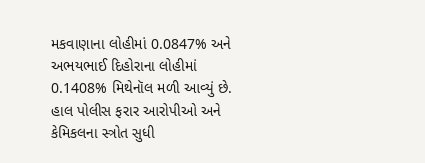મકવાણાના લોહીમાં 0.0847% અને અભયભાઈ દિહોરાના લોહીમાં 0.1408% મિથેનૉલ મળી આવ્યું છે. હાલ પોલીસ ફરાર આરોપીઓ અને કેમિકલના સ્ત્રોત સુધી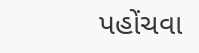પહોંચવા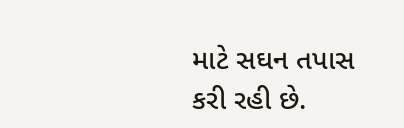માટે સઘન તપાસ કરી રહી છે.